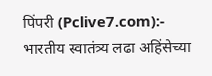पिंपरी (Pclive7.com):- भारतीय स्वातंत्र्य लढा अहिंसेच्या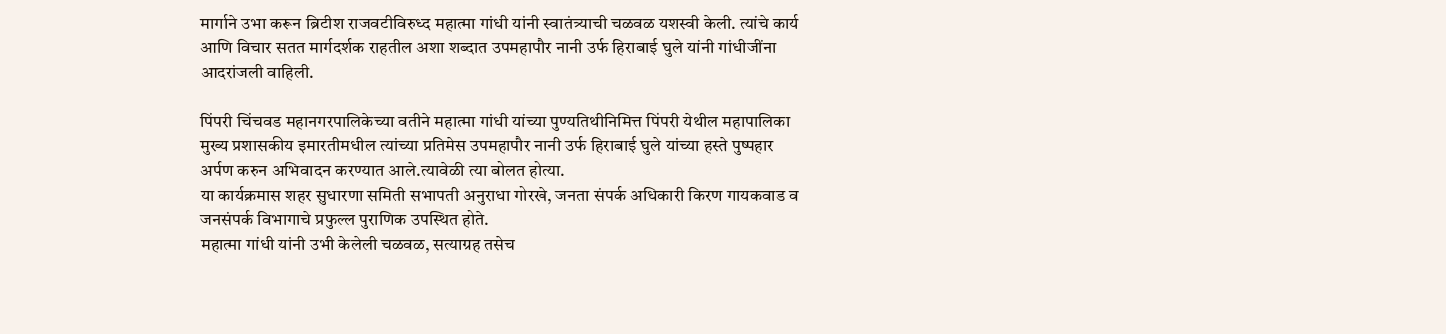मार्गाने उभा करून ब्रिटीश राजवटीविरुध्द महात्मा गांधी यांनी स्वातंत्र्याची चळवळ यशस्वी केली. त्यांचे कार्य आणि विचार सतत मार्गदर्शक राहतील अशा शब्दात उपमहापौर नानी उर्फ हिराबाई घुले यांनी गांधीजींना आदरांजली वाहिली.

पिंपरी चिंचवड महानगरपालिकेच्या वतीने महात्मा गांधी यांच्या पुण्यतिथीनिमित्त पिंपरी येथील महापालिका मुख्य प्रशासकीय इमारतीमधील त्यांच्या प्रतिमेस उपमहापौर नानी उर्फ हिराबाई घुले यांच्या हस्ते पुष्पहार अर्पण करुन अभिवादन करण्यात आले.त्यावेळी त्या बोलत होत्या.
या कार्यक्रमास शहर सुधारणा समिती सभापती अनुराधा गोरखे, जनता संपर्क अधिकारी किरण गायकवाड व जनसंपर्क विभागाचे प्रफुल्ल पुराणिक उपस्थित होते.
महात्मा गांधी यांनी उभी केलेली चळवळ, सत्याग्रह तसेच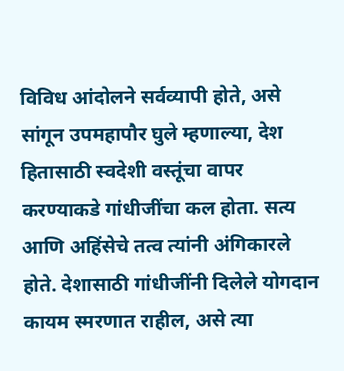विविध आंदोलने सर्वव्यापी होते, असे सांगून उपमहापौर घुले म्हणाल्या, देश हितासाठी स्वदेशी वस्तूंचा वापर करण्याकडे गांधीजींचा कल होता. सत्य आणि अहिंसेचे तत्व त्यांनी अंगिकारले होते. देशासाठी गांधीजींनी दिलेले योगदान कायम स्मरणात राहील, असे त्या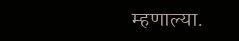म्हणाल्या.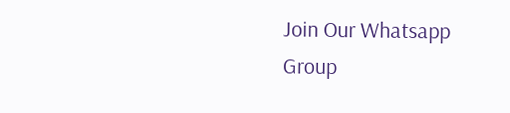Join Our Whatsapp Group